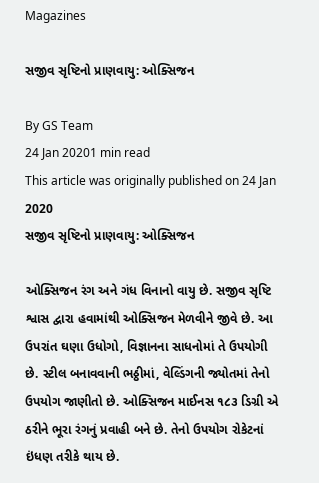Magazines

સજીવ સૃષ્ટિનો પ્રાણવાયુ: ઓક્સિજન

By GS Team
24 Jan 20201 min read
This article was originally published on 24 Jan 2020
સજીવ સૃષ્ટિનો પ્રાણવાયુ: ઓક્સિજન

ઓક્સિજન રંગ અને ગંધ વિનાનો વાયુ છે. સજીવ સૃષ્ટિ શ્વાસ દ્વારા હવામાંથી ઓક્સિજન મેળવીને જીવે છે. આ ઉપરાંત ઘણા ઉધોગો, વિજ્ઞાનના સાધનોમાં તે ઉપયોગી છે. સ્ટીલ બનાવવાની ભઠ્ઠીમાં, વેલ્ડિંગની જ્યોતમાં તેનો ઉપયોગ જાણીતો છે. ઓક્સિજન માઈનસ ૧૮૩ ડિગ્રી એ ઠરીને ભૂરા રંગનું પ્રવાહી બને છે. તેનો ઉપયોગ રોકેટનાં ઇંધણ તરીકે થાય છે.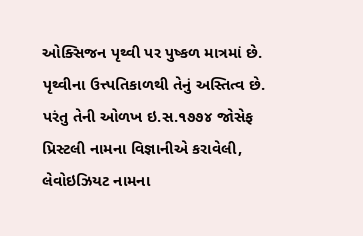ઓક્સિજન પૃથ્વી પર પુષ્કળ માત્રમાં છે. પૃથ્વીના ઉત્ત્પતિકાળથી તેનું અસ્તિત્વ છે. પરંતુ તેની ઓળખ ઇ.સ.૧૭૭૪ જોસેફ પ્રિસ્ટલી નામના વિજ્ઞાનીએ કરાવેલી, લેવોઇઝિયટ નામના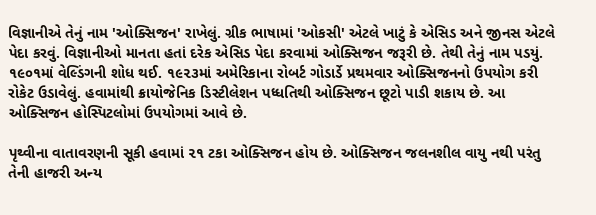વિજ્ઞાનીએ તેનું નામ 'ઓક્સિજન' રાખેલું. ગ્રીક ભાષામાં 'ઓકસી' એટલે ખાટું કે એસિડ અને જીનસ એટલે પેદા કરવું. વિજ્ઞાનીઓ માનતા હતાં દરેક એસિડ પેદા કરવામાં ઓક્સિજન જરૂરી છે. તેથી તેનું નામ પડયું. ૧૯૦૧માં વેલ્ડિંગની શોધ થઈ. ૧૯૨૩માં અમેરિકાના રોબર્ટ ગોડાર્ડે પ્રથમવાર ઓક્સિજનનો ઉપયોગ કરી રોકેટ ઉડાવેલું. હવામાંથી ક્રાયોજેનિક ડિસ્ટીલેશન પધ્ધતિથી ઓક્સિજન છૂટો પાડી શકાય છે. આ ઓક્સિજન હોસ્પિટલોમાં ઉપયોગમાં આવે છે.

પૃથ્વીના વાતાવરણની સૂકી હવામાં ૨૧ ટકા ઓક્સિજન હોય છે. ઓક્સિજન જલનશીલ વાયુ નથી પરંતુ તેની હાજરી અન્ય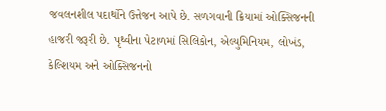જવલનશીલ પદાર્થોને ઉત્તેજન આપે છે. સળગવાની ક્રિયામાં ઓક્સિજનની હાજરી જરૂરી છે. પૃથ્વીના પેટાળમાં સિલિકોન, એલ્યુમિનિયમ, લોખંડ, કેલ્શિયમ અને ઓક્સિજનનો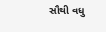સૌથી વધુ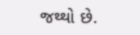જથ્થો છે.